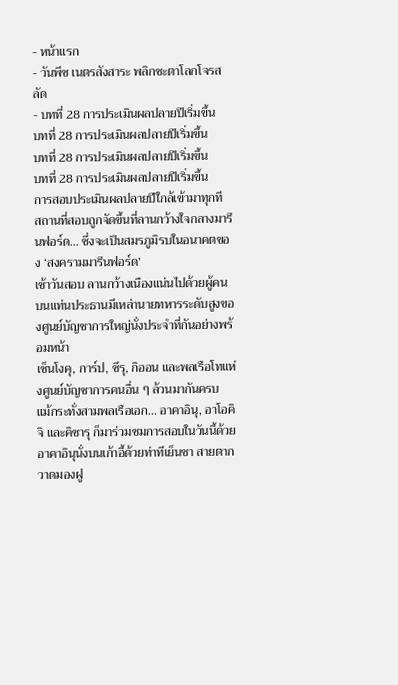- หน้าแรก
- วันพีซ เนตรสังสาระ พลิกชะตาโลกโจรสลัด
- บทที่ 28 การประเมินผลปลายปีเริ่มขึ้น
บทที่ 28 การประเมินผลปลายปีเริ่มขึ้น
บทที่ 28 การประเมินผลปลายปีเริ่มขึ้น
บทที่ 28 การประเมินผลปลายปีเริ่มขึ้น
การสอบประเมินผลปลายปีใกล้เข้ามาทุกที
สถานที่สอบถูกจัดขึ้นที่ลานกว้างใจกลางมารีนฟอร์ด... ซึ่งจะเป็นสมรภูมิรบในอนาคตของ ‘สงครามมารีนฟอร์ด’
เช้าวันสอบ ลานกว้างเนืองแน่นไปด้วยผู้คน บนแท่นประธานมีเหล่านายทหารระดับสูงของศูนย์บัญชาการใหญ่นั่งประจำที่กันอย่างพร้อมหน้า
เซ็นโงคุ, การ์ป, ซึรุ, กิออน และพลเรือโทแห่งศูนย์บัญชาการคนอื่น ๆ ล้วนมากันครบ
แม้กระทั่งสามพลเรือเอก... อาคาอินุ, อาโอคิจิ และคิซารุ ก็มาร่วมชมการสอบในวันนี้ด้วย
อาคาอินุนั่งบนเก้าอี้ด้วยท่าทีเย็นชา สายตากวาดมองฝู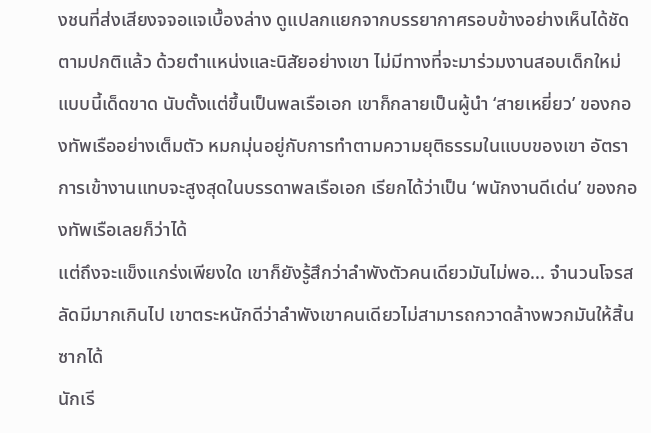งชนที่ส่งเสียงจจอแจเบื้องล่าง ดูแปลกแยกจากบรรยากาศรอบข้างอย่างเห็นได้ชัด
ตามปกติแล้ว ด้วยตำแหน่งและนิสัยอย่างเขา ไม่มีทางที่จะมาร่วมงานสอบเด็กใหม่แบบนี้เด็ดขาด นับตั้งแต่ขึ้นเป็นพลเรือเอก เขาก็กลายเป็นผู้นำ ‘สายเหยี่ยว’ ของกองทัพเรืออย่างเต็มตัว หมกมุ่นอยู่กับการทำตามความยุติธรรมในแบบของเขา อัตราการเข้างานแทบจะสูงสุดในบรรดาพลเรือเอก เรียกได้ว่าเป็น ‘พนักงานดีเด่น’ ของกองทัพเรือเลยก็ว่าได้
แต่ถึงจะแข็งแกร่งเพียงใด เขาก็ยังรู้สึกว่าลำพังตัวคนเดียวมันไม่พอ... จำนวนโจรสลัดมีมากเกินไป เขาตระหนักดีว่าลำพังเขาคนเดียวไม่สามารถกวาดล้างพวกมันให้สิ้นซากได้
นักเรี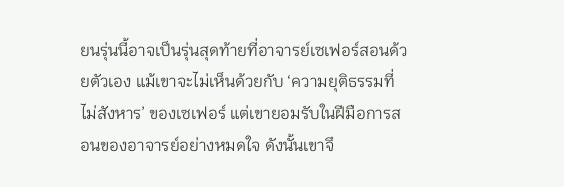ยนรุ่นนี้อาจเป็นรุ่นสุดท้ายที่อาจารย์เซเฟอร์สอนด้วยตัวเอง แม้เขาจะไม่เห็นด้วยกับ ‘ความยุติธรรมที่ไม่สังหาร’ ของเซเฟอร์ แต่เขายอมรับในฝีมือการสอนของอาจารย์อย่างหมดใจ ดังนั้นเขาจึ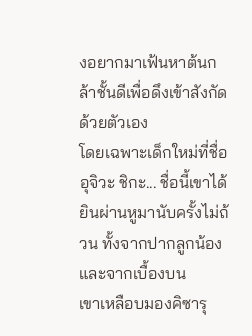งอยากมาเฟ้นหาต้นกล้าชั้นดีเพื่อดึงเข้าสังกัดด้วยตัวเอง
โดยเฉพาะเด็กใหม่ที่ชื่อ อุจิวะ ชิกะ... ชื่อนี้เขาได้ยินผ่านหูมานับครั้งไม่ถ้วน ทั้งจากปากลูกน้องและจากเบื้องบน
เขาเหลือบมองคิซารุ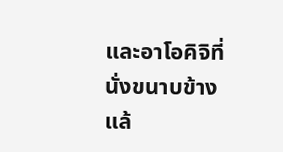และอาโอคิจิที่นั่งขนาบข้าง แล้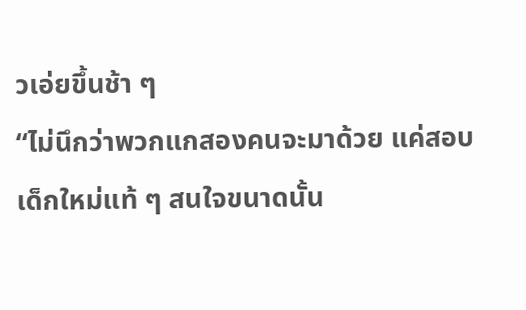วเอ่ยขึ้นช้า ๆ
“ไม่นึกว่าพวกแกสองคนจะมาด้วย แค่สอบเด็กใหม่แท้ ๆ สนใจขนาดนั้น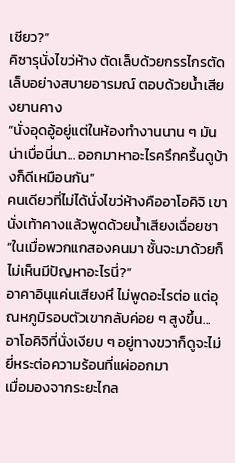เชียว?”
คิซารุนั่งไขว่ห้าง ตัดเล็บด้วยกรรไกรตัดเล็บอย่างสบายอารมณ์ ตอบด้วยน้ำเสียงยานคาง
“นั่งอุดอู้อยู่แต่ในห้องทำงานนาน ๆ มันน่าเบื่อนี่นา... ออกมาหาอะไรครึกครื้นดูบ้างก็ดีเหมือนกัน”
คนเดียวที่ไม่ได้นั่งไขว่ห้างคืออาโอคิจิ เขานั่งเท้าคางแล้วพูดด้วยน้ำเสียงเฉื่อยชา
“ในเมื่อพวกแกสองคนมา ชั้นจะมาด้วยก็ไม่เห็นมีปัญหาอะไรนี่?”
อาคาอินุแค่นเสียงหึ ไม่พูดอะไรต่อ แต่อุณหภูมิรอบตัวเขากลับค่อย ๆ สูงขึ้น... อาโอคิจิที่นั่งเงียบ ๆ อยู่ทางขวาก็ดูจะไม่ยี่หระต่อความร้อนที่แผ่ออกมา
เมื่อมองจากระยะไกล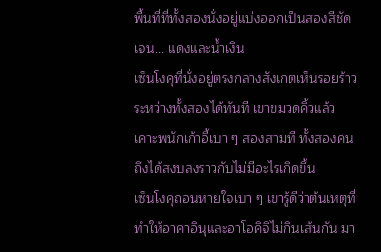พื้นที่ที่ทั้งสองนั่งอยู่แบ่งออกเป็นสองสีชัดเจน... แดงและน้ำเงิน
เซ็นโงคุที่นั่งอยู่ตรงกลางสังเกตเห็นรอยร้าวระหว่างทั้งสองได้ทันที เขาขมวดคิ้วแล้วเคาะพนักเก้าอี้เบา ๆ สองสามที ทั้งสองคนถึงได้สงบลงราวกับไม่มีอะไรเกิดขึ้น
เซ็นโงคุถอนหายใจเบา ๆ เขารู้ดีว่าต้นเหตุที่ทำให้อาคาอินุและอาโอคิจิไม่กินเส้นกัน มา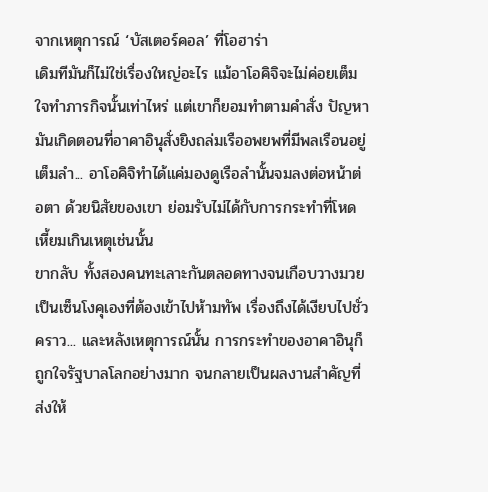จากเหตุการณ์ ‘บัสเตอร์คอล’ ที่โอฮาร่า
เดิมทีมันก็ไม่ใช่เรื่องใหญ่อะไร แม้อาโอคิจิจะไม่ค่อยเต็มใจทำภารกิจนั้นเท่าไหร่ แต่เขาก็ยอมทำตามคำสั่ง ปัญหามันเกิดตอนที่อาคาอินุสั่งยิงถล่มเรืออพยพที่มีพลเรือนอยู่เต็มลำ... อาโอคิจิทำได้แค่มองดูเรือลำนั้นจมลงต่อหน้าต่อตา ด้วยนิสัยของเขา ย่อมรับไม่ได้กับการกระทำที่โหดเหี้ยมเกินเหตุเช่นนั้น
ขากลับ ทั้งสองคนทะเลาะกันตลอดทางจนเกือบวางมวย เป็นเซ็นโงคุเองที่ต้องเข้าไปห้ามทัพ เรื่องถึงได้เงียบไปชั่วคราว... และหลังเหตุการณ์นั้น การกระทำของอาคาอินุก็ถูกใจรัฐบาลโลกอย่างมาก จนกลายเป็นผลงานสำคัญที่ส่งให้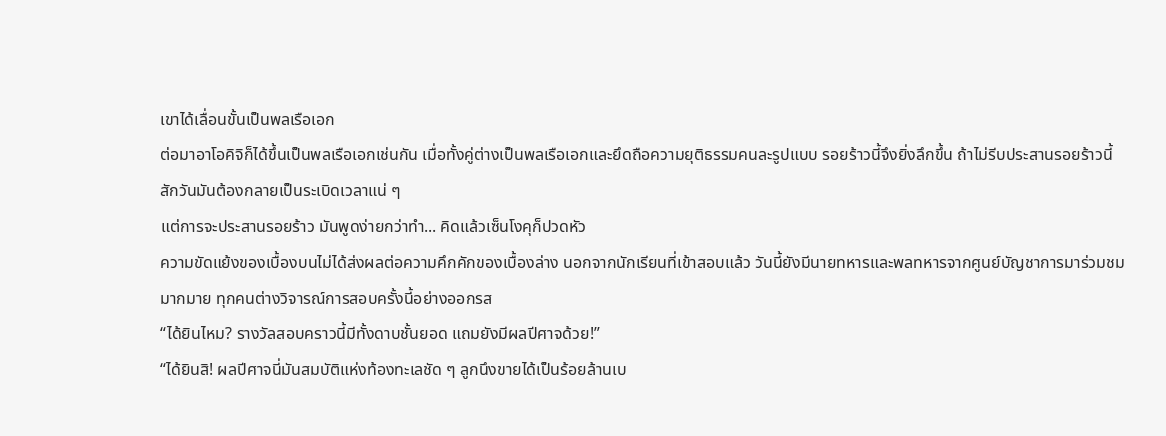เขาได้เลื่อนขั้นเป็นพลเรือเอก
ต่อมาอาโอคิจิก็ได้ขึ้นเป็นพลเรือเอกเช่นกัน เมื่อทั้งคู่ต่างเป็นพลเรือเอกและยึดถือความยุติธรรมคนละรูปแบบ รอยร้าวนี้จึงยิ่งลึกขึ้น ถ้าไม่รีบประสานรอยร้าวนี้ สักวันมันต้องกลายเป็นระเบิดเวลาแน่ ๆ
แต่การจะประสานรอยร้าว มันพูดง่ายกว่าทำ... คิดแล้วเซ็นโงคุก็ปวดหัว
ความขัดแย้งของเบื้องบนไม่ได้ส่งผลต่อความคึกคักของเบื้องล่าง นอกจากนักเรียนที่เข้าสอบแล้ว วันนี้ยังมีนายทหารและพลทหารจากศูนย์บัญชาการมาร่วมชมมากมาย ทุกคนต่างวิจารณ์การสอบครั้งนี้อย่างออกรส
“ได้ยินไหม? รางวัลสอบคราวนี้มีทั้งดาบชั้นยอด แถมยังมีผลปีศาจด้วย!”
“ได้ยินสิ! ผลปีศาจนี่มันสมบัติแห่งท้องทะเลชัด ๆ ลูกนึงขายได้เป็นร้อยล้านเบ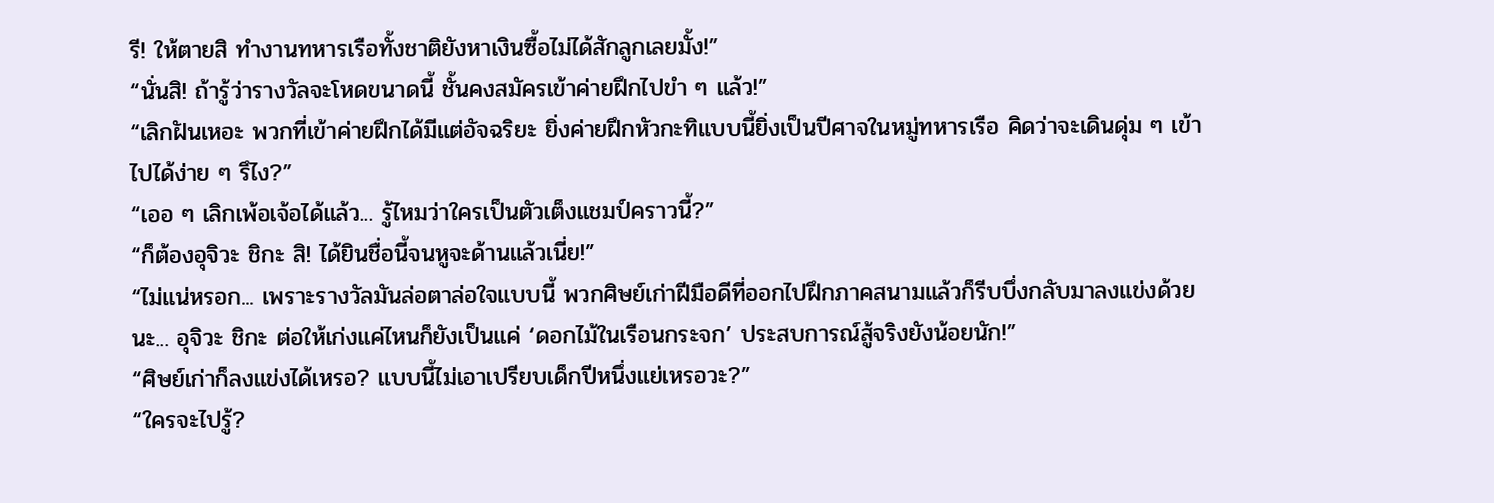รี! ให้ตายสิ ทำงานทหารเรือทั้งชาติยังหาเงินซื้อไม่ได้สักลูกเลยมั้ง!”
“นั่นสิ! ถ้ารู้ว่ารางวัลจะโหดขนาดนี้ ชั้นคงสมัครเข้าค่ายฝึกไปขำ ๆ แล้ว!”
“เลิกฝันเหอะ พวกที่เข้าค่ายฝึกได้มีแต่อัจฉริยะ ยิ่งค่ายฝึกหัวกะทิแบบนี้ยิ่งเป็นปีศาจในหมู่ทหารเรือ คิดว่าจะเดินดุ่ม ๆ เข้าไปได้ง่าย ๆ รึไง?”
“เออ ๆ เลิกเพ้อเจ้อได้แล้ว... รู้ไหมว่าใครเป็นตัวเต็งแชมป์คราวนี้?”
“ก็ต้องอุจิวะ ชิกะ สิ! ได้ยินชื่อนี้จนหูจะด้านแล้วเนี่ย!”
“ไม่แน่หรอก... เพราะรางวัลมันล่อตาล่อใจแบบนี้ พวกศิษย์เก่าฝีมือดีที่ออกไปฝึกภาคสนามแล้วก็รีบบึ่งกลับมาลงแข่งด้วยนะ... อุจิวะ ชิกะ ต่อให้เก่งแค่ไหนก็ยังเป็นแค่ ‘ดอกไม้ในเรือนกระจก’ ประสบการณ์สู้จริงยังน้อยนัก!”
“ศิษย์เก่าก็ลงแข่งได้เหรอ? แบบนี้ไม่เอาเปรียบเด็กปีหนึ่งแย่เหรอวะ?”
“ใครจะไปรู้?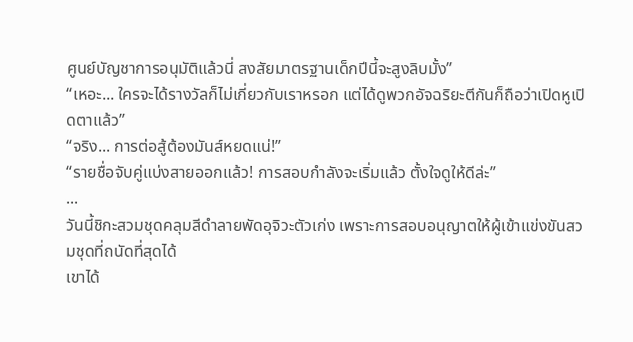ศูนย์บัญชาการอนุมัติแล้วนี่ สงสัยมาตรฐานเด็กปีนี้จะสูงลิบมั้ง”
“เหอะ... ใครจะได้รางวัลก็ไม่เกี่ยวกับเราหรอก แต่ได้ดูพวกอัจฉริยะตีกันก็ถือว่าเปิดหูเปิดตาแล้ว”
“จริง... การต่อสู้ต้องมันส์หยดแน่!”
“รายชื่อจับคู่แบ่งสายออกแล้ว! การสอบกำลังจะเริ่มแล้ว ตั้งใจดูให้ดีล่ะ”
...
วันนี้ชิกะสวมชุดคลุมสีดำลายพัดอุจิวะตัวเก่ง เพราะการสอบอนุญาตให้ผู้เข้าแข่งขันสวมชุดที่ถนัดที่สุดได้
เขาได้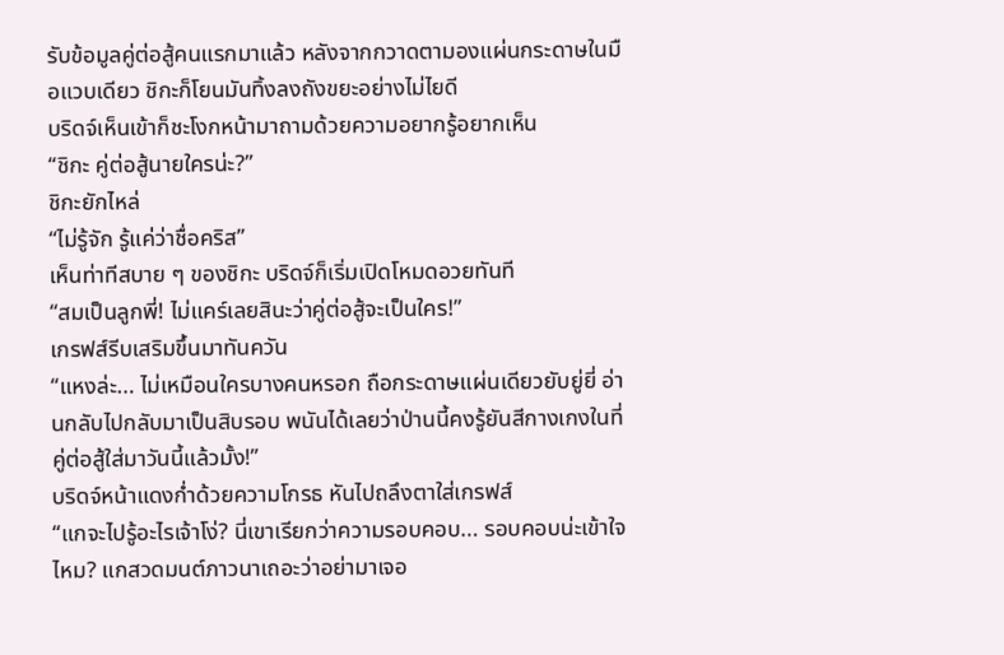รับข้อมูลคู่ต่อสู้คนแรกมาแล้ว หลังจากกวาดตามองแผ่นกระดาษในมือแวบเดียว ชิกะก็โยนมันทิ้งลงถังขยะอย่างไม่ไยดี
บริดจ์เห็นเข้าก็ชะโงกหน้ามาถามด้วยความอยากรู้อยากเห็น
“ชิกะ คู่ต่อสู้นายใครน่ะ?”
ชิกะยักไหล่
“ไม่รู้จัก รู้แค่ว่าชื่อคริส”
เห็นท่าทีสบาย ๆ ของชิกะ บริดจ์ก็เริ่มเปิดโหมดอวยทันที
“สมเป็นลูกพี่! ไม่แคร์เลยสินะว่าคู่ต่อสู้จะเป็นใคร!”
เกรฟส์รีบเสริมขึ้นมาทันควัน
“แหงล่ะ... ไม่เหมือนใครบางคนหรอก ถือกระดาษแผ่นเดียวยับยู่ยี่ อ่านกลับไปกลับมาเป็นสิบรอบ พนันได้เลยว่าป่านนี้คงรู้ยันสีกางเกงในที่คู่ต่อสู้ใส่มาวันนี้แล้วมั้ง!”
บริดจ์หน้าแดงก่ำด้วยความโกรธ หันไปถลึงตาใส่เกรฟส์
“แกจะไปรู้อะไรเจ้าโง่? นี่เขาเรียกว่าความรอบคอบ... รอบคอบน่ะเข้าใจไหม? แกสวดมนต์ภาวนาเถอะว่าอย่ามาเจอ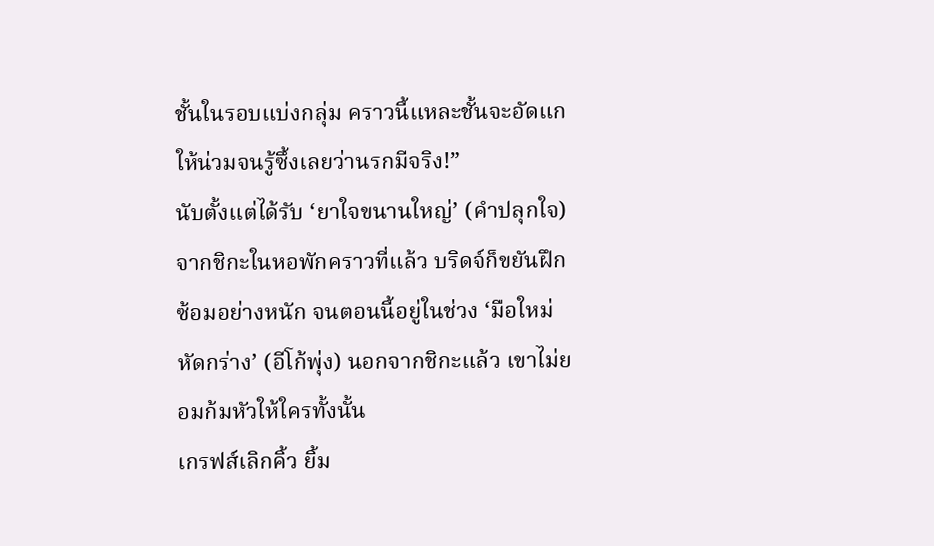ชั้นในรอบแบ่งกลุ่ม คราวนี้แหละชั้นจะอัดแกให้น่วมจนรู้ซึ้งเลยว่านรกมีจริง!”
นับตั้งแต่ได้รับ ‘ยาใจขนานใหญ่’ (คำปลุกใจ) จากชิกะในหอพักคราวที่แล้ว บริดจ์ก็ขยันฝึกซ้อมอย่างหนัก จนตอนนี้อยู่ในช่วง ‘มือใหม่หัดกร่าง’ (อีโก้พุ่ง) นอกจากชิกะแล้ว เขาไม่ยอมก้มหัวให้ใครทั้งนั้น
เกรฟส์เลิกคิ้ว ยิ้ม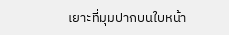เยาะที่มุมปากบนใบหน้า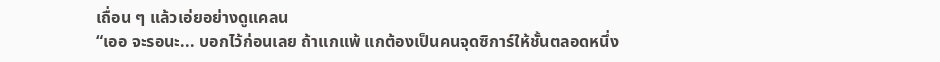เถื่อน ๆ แล้วเอ่ยอย่างดูแคลน
“เออ จะรอนะ... บอกไว้ก่อนเลย ถ้าแกแพ้ แกต้องเป็นคนจุดซิการ์ให้ชั้นตลอดหนึ่ง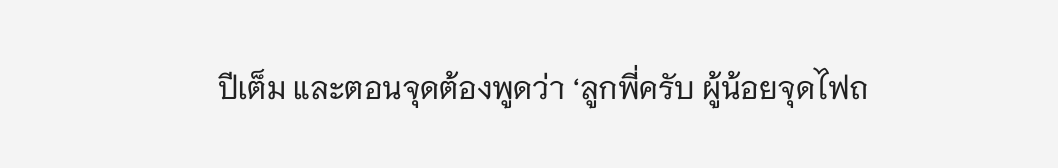ปีเต็ม และตอนจุดต้องพูดว่า ‘ลูกพี่ครับ ผู้น้อยจุดไฟถ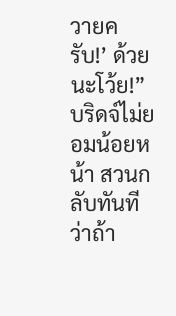วายครับ!’ ด้วยนะโว้ย!”
บริดจ์ไม่ยอมน้อยหน้า สวนกลับทันทีว่าถ้า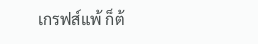เกรฟส์แพ้ ก็ต้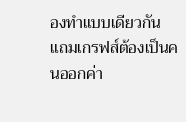องทำแบบเดียวกัน แถมเกรฟส์ต้องเป็นคนออกค่า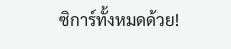ซิการ์ทั้งหมดด้วย!